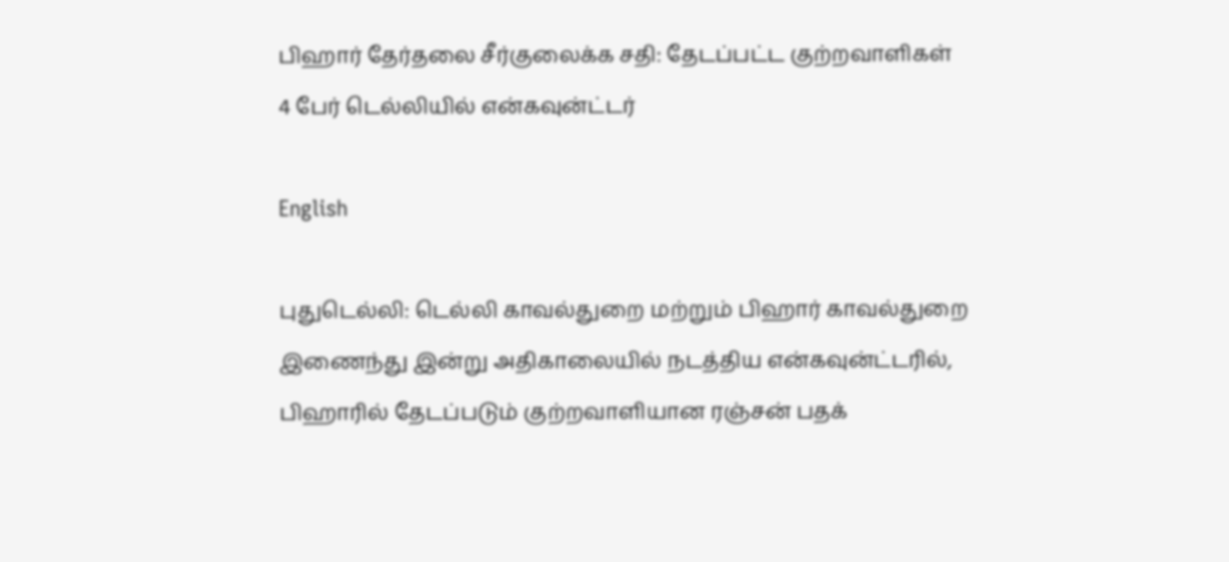பிஹார் தேர்தலை சீர்குலைக்க சதி: தேடப்பட்ட குற்றவாளிகள் 4 பேர் டெல்லியில் என்கவுன்ட்டர்

English

புதுடெல்லி: டெல்லி காவல்துறை மற்றும் பிஹார் காவல்துறை இணைந்து இன்று அதிகாலையில் நடத்திய என்கவுன்ட்டரில், பிஹாரில் தேடப்படும் குற்றவாளியான ரஞ்சன் பதக்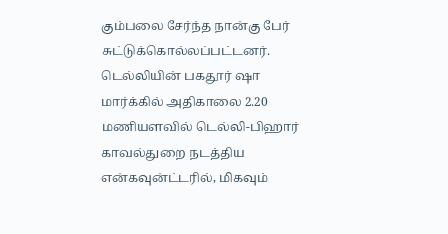கும்பலை சேர்ந்த நான்கு பேர் சுட்டுக்கொல்லப்பட்டனர். டெல்லியின் பகதூர் ஷா மார்க்கில் அதிகாலை 2.20 மணியளவில் டெல்லி-பிஹார் காவல்துறை நடத்திய என்கவுன்ட்டரில், மிகவும்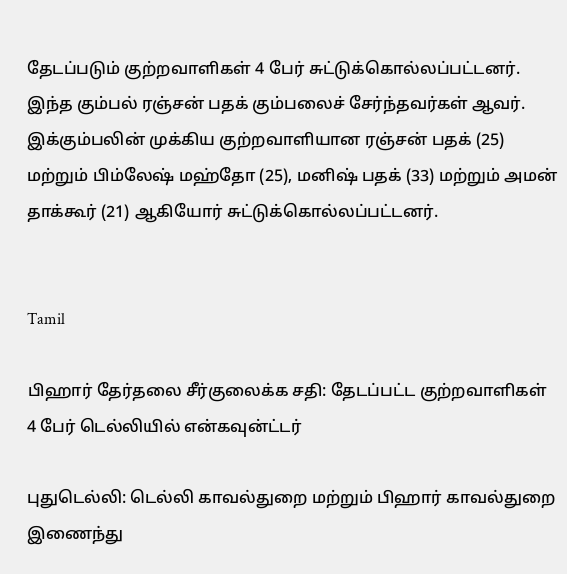தேடப்படும் குற்றவாளிகள் 4 பேர் சுட்டுக்கொல்லப்பட்டனர். இந்த கும்பல் ரஞ்சன் பதக் கும்பலைச் சேர்ந்தவர்கள் ஆவர். இக்கும்பலின் முக்கிய குற்றவாளியான ரஞ்சன் பதக் (25) மற்றும் பிம்லேஷ் மஹ்தோ (25), மனிஷ் பதக் (33) மற்றும் அமன் தாக்கூர் (21) ஆகியோர் சுட்டுக்கொல்லப்பட்டனர்.


Tamil

பிஹார் தேர்தலை சீர்குலைக்க சதி: தேடப்பட்ட குற்றவாளிகள் 4 பேர் டெல்லியில் என்கவுன்ட்டர்

புதுடெல்லி: டெல்லி காவல்துறை மற்றும் பிஹார் காவல்துறை இணைந்து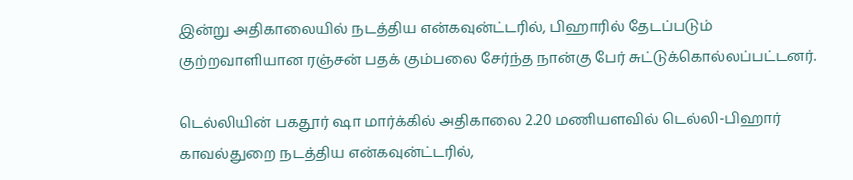இன்று அதிகாலையில் நடத்திய என்கவுன்ட்டரில், பிஹாரில் தேடப்படும் குற்றவாளியான ரஞ்சன் பதக் கும்பலை சேர்ந்த நான்கு பேர் சுட்டுக்கொல்லப்பட்டனர்.

டெல்லியின் பகதூர் ஷா மார்க்கில் அதிகாலை 2.20 மணியளவில் டெல்லி-பிஹார் காவல்துறை நடத்திய என்கவுன்ட்டரில்,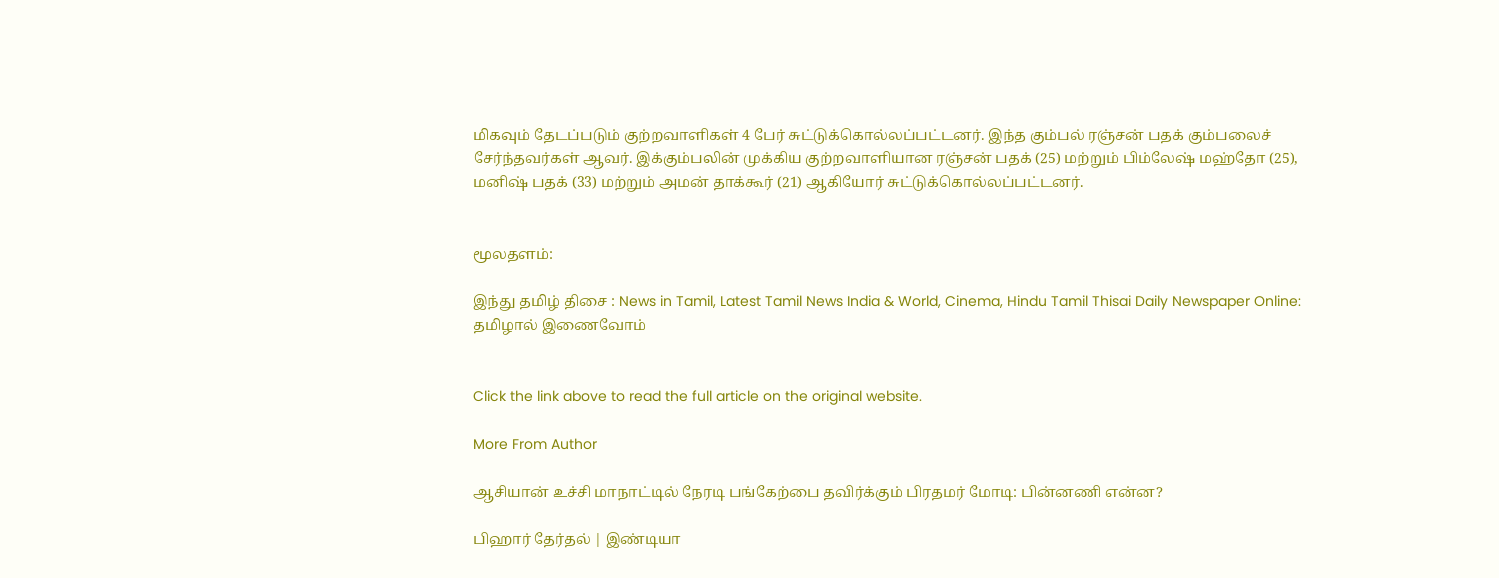மிகவும் தேடப்படும் குற்றவாளிகள் 4 பேர் சுட்டுக்கொல்லப்பட்டனர். இந்த கும்பல் ரஞ்சன் பதக் கும்பலைச் சேர்ந்தவர்கள் ஆவர். இக்கும்பலின் முக்கிய குற்றவாளியான ரஞ்சன் பதக் (25) மற்றும் பிம்லேஷ் மஹ்தோ (25), மனிஷ் பதக் (33) மற்றும் அமன் தாக்கூர் (21) ஆகியோர் சுட்டுக்கொல்லப்பட்டனர்.


மூலதளம்:

இந்து தமிழ் திசை : News in Tamil, Latest Tamil News India & World, Cinema, Hindu Tamil Thisai Daily Newspaper Online: தமிழால் இணைவோம்


Click the link above to read the full article on the original website.

More From Author

ஆசியான் உச்சி மாநாட்டில் நேரடி பங்கேற்பை தவிர்க்கும் பிரதமர் மோடி: பின்னணி என்ன?

பிஹார் தேர்தல் | இண்டியா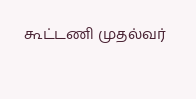கூட்டணி முதல்வர்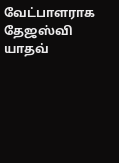வேட்பாளராக தேஜஸ்வி யாதவ்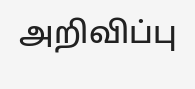அறிவிப்பு